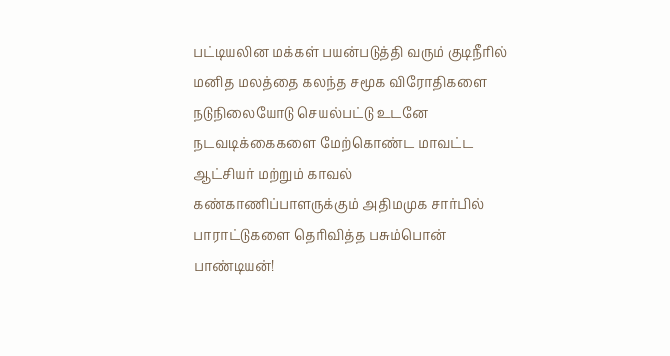பட்டியலின மக்கள் பயன்படுத்தி வரும் குடிநீரில் மனித மலத்தை கலந்த சமூக விரோதிகளை நடுநிலையோடு செயல்பட்டு உடனே நடவடிக்கைகளை மேற்கொண்ட மாவட்ட ஆட்சியர் மற்றும் காவல் கண்காணிப்பாளருக்கும் அதிமமுக சார்பில் பாராட்டுகளை தெரிவித்த பசும்பொன் பாண்டியன்!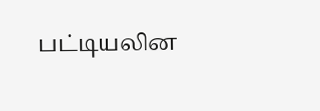பட்டியலின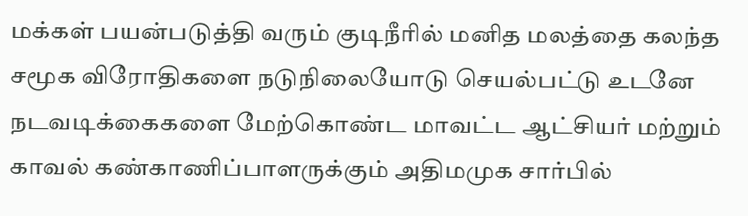மக்கள் பயன்படுத்தி வரும் குடிநீரில் மனித மலத்தை கலந்த சமூக விரோதிகளை நடுநிலையோடு செயல்பட்டு உடனே நடவடிக்கைகளை மேற்கொண்ட மாவட்ட ஆட்சியர் மற்றும் காவல் கண்காணிப்பாளருக்கும் அதிமமுக சார்பில்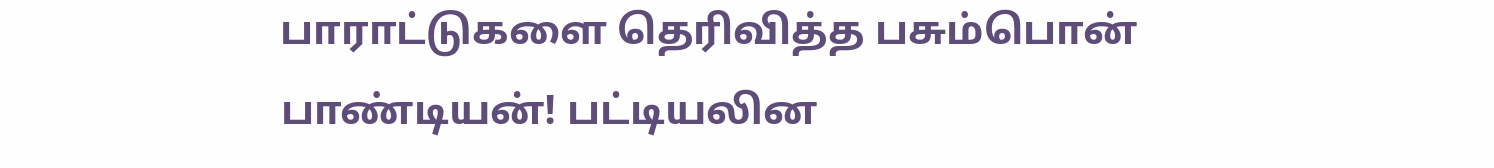பாராட்டுகளை தெரிவித்த பசும்பொன் பாண்டியன்! பட்டியலின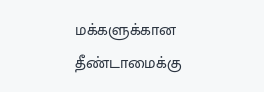மக்களுக்கான தீண்டாமைக்கு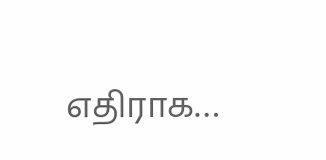எதிராக…